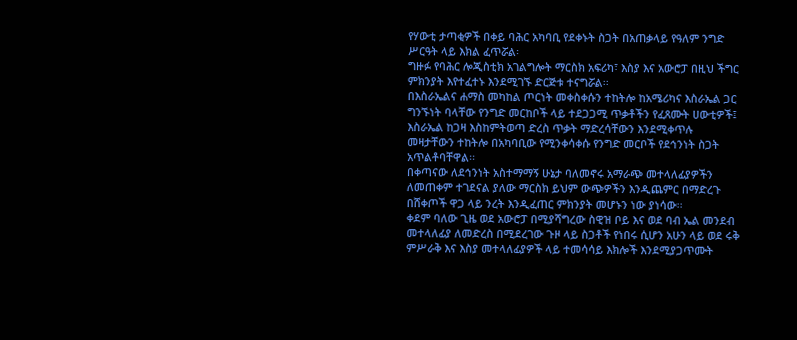የሃውቲ ታጣቂዎች በቀይ ባሕር አካባቢ የደቀኑት ስጋት በአጠቃላይ የዓለም ንግድ ሥርዓት ላይ እክል ፈጥሯል፡
ግዙፉ የባሕር ሎጂስቲክ አገልግሎት ማርስክ አፍሪካ፣ እስያ እና አውሮፓ በዚህ ችግር ምክንያት እየተፈተኑ እንደሚገኙ ድርጅቱ ተናግሯል፡፡
በእስራኤልና ሐማስ መካከል ጦርነት መቀስቀሱን ተከትሎ ከአሜሪካና እስራኤል ጋር ግንኙነት ባላቸው የንግድ መርከቦች ላይ ተደጋጋሚ ጥቃቶችን የፈጸሙት ሀውቲዎች፤ እስራኤል ከጋዛ እስከምትወጣ ድረስ ጥቃት ማድረሳቸውን እንደሚቀጥሉ መዛታቸውን ተከትሎ በአካባቢው የሚንቀሳቀሱ የንግድ መርቦች የደኅንነት ስጋት አጥልቶባቸዋል፡፡
በቀጣናው ለደኅንነት አስተማማኝ ሁኔታ ባለመኖሩ አማራጭ መተላለፊያዎችን ለመጠቀም ተገደናል ያለው ማርስክ ይህም ውጭዎችን እንዲጨምር በማድረጉ በሸቀጦች ዋጋ ላይ ንረት እንዲፈጠር ምክንያት መሆኑን ነው ያነሳው፡፡
ቀደም ባለው ጊዜ ወደ አውሮፓ በሚያሻግረው ስዊዝ ቦይ እና ወደ ባብ ኤል መንደብ መተላለፊያ ለመድረስ በሚደረገው ጉዞ ላይ ስጋቶች የነበሩ ሲሆን አሁን ላይ ወደ ሩቅ ምሥራቅ እና እስያ መተላለፊያዎች ላይ ተመሳሳይ እክሎች እንደሚያጋጥሙት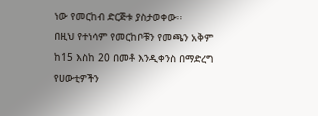ነው የመርከብ ድርጅቱ ያስታወቀው፡፡
በዚህ የተነሳም የመርከቦቹን የመጫን አቅም ከ15 እስከ 20 በመቶ እንዲቀንስ በማድረግ የሀውቲዎችን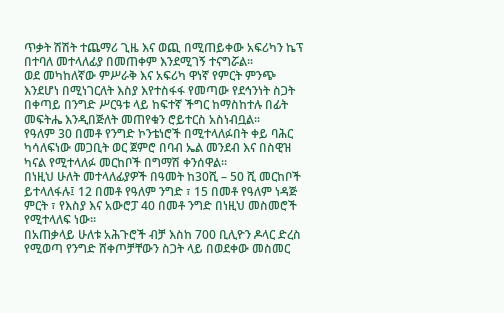ጥቃት ሽሽት ተጨማሪ ጊዜ እና ወጪ በሚጠይቀው አፍሪካን ኬፕ በተባለ መተላለፊያ በመጠቀም እንደሚገኝ ተናግሯል፡፡
ወደ መካከለኛው ምሥራቅ እና አፍሪካ ዋነኛ የምርት ምንጭ እንደሆነ በሚነገርለት እስያ እየተስፋፋ የመጣው የደኅንነት ስጋት በቀጣይ በንግድ ሥርዓቱ ላይ ከፍተኛ ችግር ከማስከተሉ በፊት መፍትሔ እንዲበጅለት መጠየቁን ሮይተርስ አስነብቧል፡፡
የዓለም 30 በመቶ የንግድ ኮንቴነሮች በሚተላለፉበት ቀይ ባሕር ካሳለፍነው መጋቢት ወር ጀምሮ በባብ ኤል መንደብ እና በስዊዝ ካናል የሚተላለፉ መርከቦች በግማሽ ቀንሰዋል፡፡
በነዚህ ሁለት መተላለፊያዎች በዓመት ከ30ሺ – 50 ሺ መርከቦች ይተላለፋሉ፤ 12 በመቶ የዓለም ንግድ ፣ 15 በመቶ የዓለም ነዳጅ ምርት ፣ የእስያ እና አውሮፓ 40 በመቶ ንግድ በነዚህ መስመሮች የሚተላለፍ ነው፡፡
በአጠቃላይ ሁለቱ አሕጉሮች ብቻ እስከ 700 ቢሊዮን ዶላር ድረስ የሚወጣ የንግድ ሸቀጦቻቸውን ስጋት ላይ በወደቀው መስመር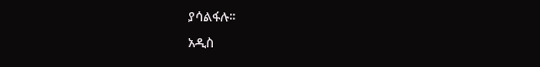ያሳልፋሉ፡፡
አዲስ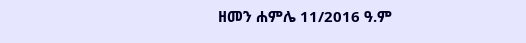ዘመን ሐምሌ 11/2016 ዓ.ም